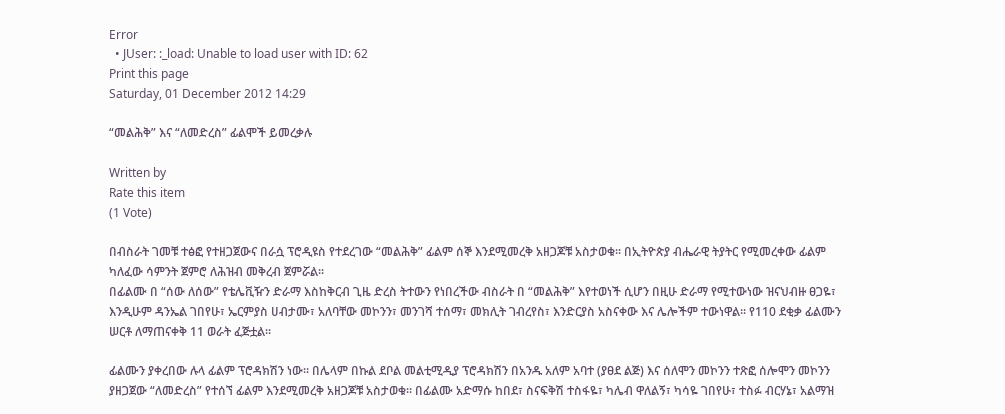Error
  • JUser: :_load: Unable to load user with ID: 62
Print this page
Saturday, 01 December 2012 14:29

“መልሕቅ” እና “ለመድረስ” ፊልሞች ይመረቃሉ

Written by
Rate this item
(1 Vote)

በብስራት ገመቹ ተፅፎ የተዘጋጀውና በራሷ ፕሮዲዩስ የተደረገው “መልሕቅ” ፊልም ሰኞ እንደሚመረቅ አዘጋጆቹ አስታወቁ፡፡ በኢትዮጵያ ብሔራዊ ትያትር የሚመረቀው ፊልም ካለፈው ሳምንት ጀምሮ ለሕዝብ መቅረብ ጀምሯል፡፡
በፊልሙ በ “ሰው ለሰው” የቴሌቪዥን ድራማ እስከቅርብ ጊዜ ድረስ ትተውን የነበረችው ብስራት በ “መልሕቅ” እየተወነች ሲሆን በዚሁ ድራማ የሚተውነው ዝናህብዙ ፀጋዬ፣ እንዲሁም ዳንኤል ገበየሁ፣ ኤርምያስ ሀብታሙ፣ አለባቸው መኮንን፣ መንገሻ ተሰማ፣ መክሊት ገብረየስ፣ እንድርያስ አስናቀው እና ሌሎችም ተውነዋል፡፡ የ110 ደቂቃ ፊልሙን ሠርቶ ለማጠናቀቅ 11 ወራት ፈጅቷል፡፡

ፊልሙን ያቀረበው ሉላ ፊልም ፕሮዳክሽን ነው፡፡ በሌላም በኩል ደቦል መልቲሚዲያ ፕሮዳክሽን በአንዱ አለም አባተ (ያፀደ ልጅ) እና ሰለሞን መኮንን ተጽፎ ሰሎሞን መኮንን ያዘጋጀው “ለመድረስ” የተሰኘ ፊልም እንደሚመረቅ አዘጋጆቹ አስታወቁ፡፡ በፊልሙ አድማሱ ከበደ፣ ስናፍቅሽ ተስፋዬ፣ ካሌብ ዋለልኝ፣ ካሳዬ ገበየሁ፣ ተስፉ ብርሃኔ፣ አልማዝ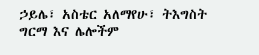ኃይሌ፣ አስቴር አለማየሁ፣ ትእግስት ግርማ እና ሌሎችም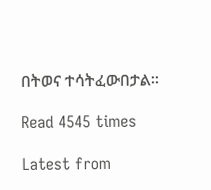በትወና ተሳትፈውበታል፡፡

Read 4545 times

Latest from